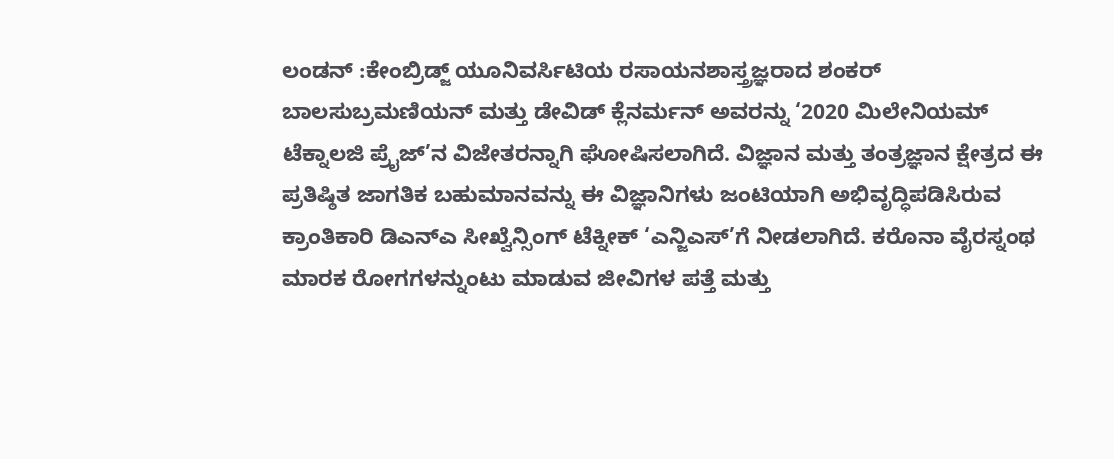ಲಂಡನ್ :ಕೇಂಬ್ರಿಡ್ಜ್ ಯೂನಿವರ್ಸಿಟಿಯ ರಸಾಯನಶಾಸ್ತ್ರಜ್ಞರಾದ ಶಂಕರ್ ಬಾಲಸುಬ್ರಮಣಿಯನ್ ಮತ್ತು ಡೇವಿಡ್ ಕ್ಲೆನರ್ಮನ್ ಅವರನ್ನು ‘2020 ಮಿಲೇನಿಯಮ್ ಟೆಕ್ನಾಲಜಿ ಪ್ರೈಜ್’ನ ವಿಜೇತರನ್ನಾಗಿ ಘೋಷಿಸಲಾಗಿದೆ. ವಿಜ್ಞಾನ ಮತ್ತು ತಂತ್ರಜ್ಞಾನ ಕ್ಷೇತ್ರದ ಈ ಪ್ರತಿಷ್ಠಿತ ಜಾಗತಿಕ ಬಹುಮಾನವನ್ನು ಈ ವಿಜ್ಞಾನಿಗಳು ಜಂಟಿಯಾಗಿ ಅಭಿವೃದ್ಧಿಪಡಿಸಿರುವ ಕ್ರಾಂತಿಕಾರಿ ಡಿಎನ್ಎ ಸೀಖ್ವೆನ್ಸಿಂಗ್ ಟೆಕ್ನೀಕ್ ‘ಎನ್ಜಿಎಸ್’ಗೆ ನೀಡಲಾಗಿದೆ. ಕರೊನಾ ವೈರಸ್ನಂಥ ಮಾರಕ ರೋಗಗಳನ್ನುಂಟು ಮಾಡುವ ಜೀವಿಗಳ ಪತ್ತೆ ಮತ್ತು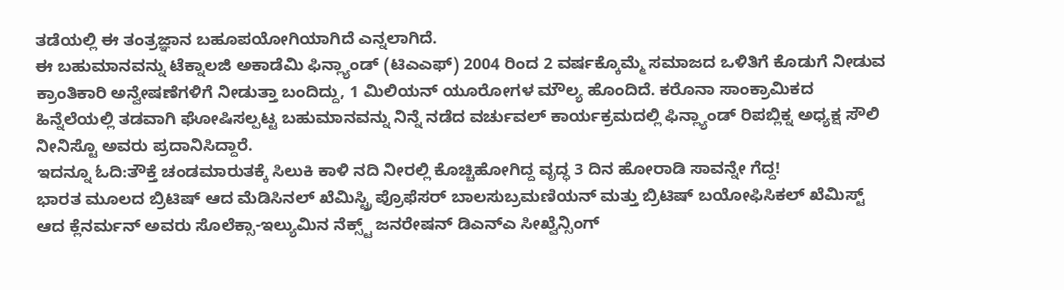ತಡೆಯಲ್ಲಿ ಈ ತಂತ್ರಜ್ಞಾನ ಬಹೂಪಯೋಗಿಯಾಗಿದೆ ಎನ್ನಲಾಗಿದೆ.
ಈ ಬಹುಮಾನವನ್ನು ಟೆಕ್ನಾಲಜಿ ಅಕಾಡೆಮಿ ಫಿನ್ಲ್ಯಾಂಡ್ (ಟಿಎಎಫ್) 2004 ರಿಂದ 2 ವರ್ಷಕ್ಕೊಮ್ಮೆ ಸಮಾಜದ ಒಳಿತಿಗೆ ಕೊಡುಗೆ ನೀಡುವ ಕ್ರಾಂತಿಕಾರಿ ಅನ್ವೇಷಣೆಗಳಿಗೆ ನೀಡುತ್ತಾ ಬಂದಿದ್ದು, 1 ಮಿಲಿಯನ್ ಯೂರೋಗಳ ಮೌಲ್ಯ ಹೊಂದಿದೆ. ಕರೊನಾ ಸಾಂಕ್ರಾಮಿಕದ ಹಿನ್ನೆಲೆಯಲ್ಲಿ ತಡವಾಗಿ ಘೋಷಿಸಲ್ಪಟ್ಟ ಬಹುಮಾನವನ್ನು ನಿನ್ನೆ ನಡೆದ ವರ್ಚುವಲ್ ಕಾರ್ಯಕ್ರಮದಲ್ಲಿ ಫಿನ್ಲ್ಯಾಂಡ್ ರಿಪಬ್ಲಿಕ್ನ ಅಧ್ಯಕ್ಷ ಸೌಲಿ ನೀನಿಸ್ಟೊ ಅವರು ಪ್ರದಾನಿಸಿದ್ದಾರೆ.
ಇದನ್ನೂ ಓದಿ:ತೌಕ್ತೆ ಚಂಡಮಾರುತಕ್ಕೆ ಸಿಲುಕಿ ಕಾಳಿ ನದಿ ನೀರಲ್ಲಿ ಕೊಚ್ಚಿಹೋಗಿದ್ದ ವೃದ್ಧ 3 ದಿನ ಹೋರಾಡಿ ಸಾವನ್ನೇ ಗೆದ್ದ!
ಭಾರತ ಮೂಲದ ಬ್ರಿಟಿಷ್ ಆದ ಮೆಡಿಸಿನಲ್ ಖೆಮಿಸ್ಟ್ರಿ ಪ್ರೊಫೆಸರ್ ಬಾಲಸುಬ್ರಮಣಿಯನ್ ಮತ್ತು ಬ್ರಿಟಿಷ್ ಬಯೋಫಿಸಿಕಲ್ ಖೆಮಿಸ್ಟ್ ಆದ ಕ್ಲೆನರ್ಮನ್ ಅವರು ಸೊಲೆಕ್ಸಾ-ಇಲ್ಯುಮಿನ ನೆಕ್ಸ್ಟ್ ಜನರೇಷನ್ ಡಿಎನ್ಎ ಸೀಖ್ವೆನ್ಸಿಂಗ್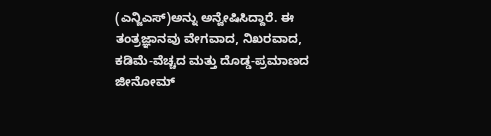(ಎನ್ಜಿಎಸ್)ಅನ್ನು ಅನ್ವೇಷಿಸಿದ್ದಾರೆ. ಈ ತಂತ್ರಜ್ಞಾನವು ವೇಗವಾದ, ನಿಖರವಾದ, ಕಡಿಮೆ-ವೆಚ್ಚದ ಮತ್ತು ದೊಡ್ಡ-ಪ್ರಮಾಣದ ಜೀನೋಮ್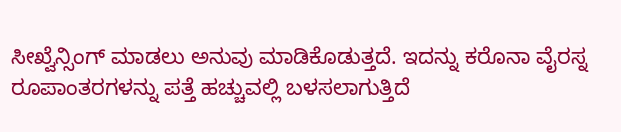ಸೀಖ್ವೆನ್ಸಿಂಗ್ ಮಾಡಲು ಅನುವು ಮಾಡಿಕೊಡುತ್ತದೆ. ಇದನ್ನು ಕರೊನಾ ವೈರಸ್ನ ರೂಪಾಂತರಗಳನ್ನು ಪತ್ತೆ ಹಚ್ಚುವಲ್ಲಿ ಬಳಸಲಾಗುತ್ತಿದೆ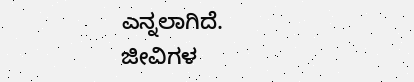ಎನ್ನಲಾಗಿದೆ.
ಜೀವಿಗಳ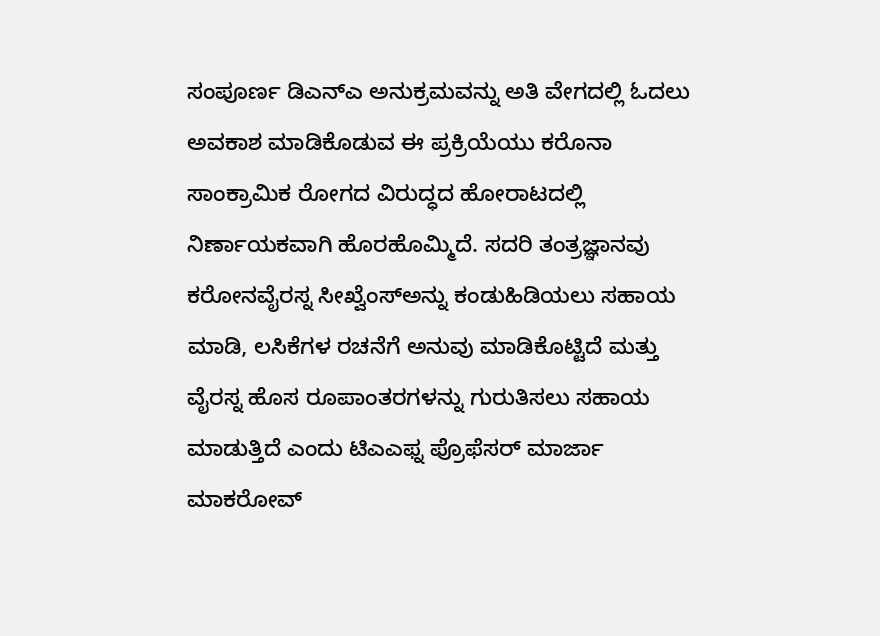ಸಂಪೂರ್ಣ ಡಿಎನ್‌ಎ ಅನುಕ್ರಮವನ್ನು ಅತಿ ವೇಗದಲ್ಲಿ ಓದಲು ಅವಕಾಶ ಮಾಡಿಕೊಡುವ ಈ ಪ್ರಕ್ರಿಯೆಯು ಕರೊನಾ ಸಾಂಕ್ರಾಮಿಕ ರೋಗದ ವಿರುದ್ಧದ ಹೋರಾಟದಲ್ಲಿ ನಿರ್ಣಾಯಕವಾಗಿ ಹೊರಹೊಮ್ಮಿದೆ. ಸದರಿ ತಂತ್ರಜ್ಞಾನವು ಕರೋನವೈರಸ್ನ ಸೀಖ್ವೆಂಸ್ಅನ್ನು ಕಂಡುಹಿಡಿಯಲು ಸಹಾಯ ಮಾಡಿ, ಲಸಿಕೆಗಳ ರಚನೆಗೆ ಅನುವು ಮಾಡಿಕೊಟ್ಟಿದೆ ಮತ್ತು ವೈರಸ್ನ ಹೊಸ ರೂಪಾಂತರಗಳನ್ನು ಗುರುತಿಸಲು ಸಹಾಯ ಮಾಡುತ್ತಿದೆ ಎಂದು ಟಿಎಎಫ್ನ ಪ್ರೊಫೆಸರ್ ಮಾರ್ಜಾ ಮಾಕರೋವ್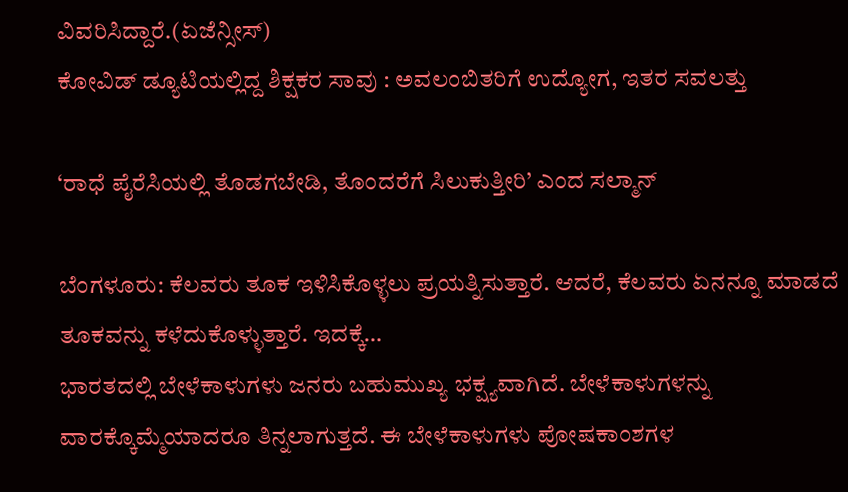ವಿವರಿಸಿದ್ದಾರೆ.(ಏಜೆನ್ಸೀಸ್)
ಕೋವಿಡ್ ಡ್ಯೂಟಿಯಲ್ಲಿದ್ದ ಶಿಕ್ಷಕರ ಸಾವು : ಅವಲಂಬಿತರಿಗೆ ಉದ್ಯೋಗ, ಇತರ ಸವಲತ್ತು

‘ರಾಧೆ ಪೈರೆಸಿಯಲ್ಲಿ ತೊಡಗಬೇಡಿ, ತೊಂದರೆಗೆ ಸಿಲುಕುತ್ತೀರಿ’ ಎಂದ ಸಲ್ಮಾನ್

ಬೆಂಗಳೂರು: ಕೆಲವರು ತೂಕ ಇಳಿಸಿಕೊಳ್ಳಲು ಪ್ರಯತ್ನಿಸುತ್ತಾರೆ. ಆದರೆ, ಕೆಲವರು ಏನನ್ನೂ ಮಾಡದೆ ತೂಕವನ್ನು ಕಳೆದುಕೊಳ್ಳುತ್ತಾರೆ. ಇದಕ್ಕೆ…
ಭಾರತದಲ್ಲಿ ಬೇಳೆಕಾಳುಗಳು ಜನರು ಬಹುಮುಖ್ಯ ಭಕ್ಷ್ಯವಾಗಿದೆ. ಬೇಳೆಕಾಳುಗಳನ್ನು ವಾರಕ್ಕೊಮ್ಮೆಯಾದರೂ ತಿನ್ನಲಾಗುತ್ತದೆ. ಈ ಬೇಳೆಕಾಳುಗಳು ಪೋಷಕಾಂಶಗಳ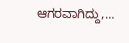ಆಗರವಾಗಿದ್ದು,…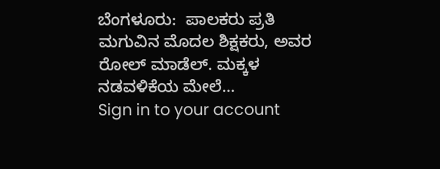ಬೆಂಗಳೂರು:  ಪಾಲಕರು ಪ್ರತಿ ಮಗುವಿನ ಮೊದಲ ಶಿಕ್ಷಕರು, ಅವರ ರೋಲ್ ಮಾಡೆಲ್. ಮಕ್ಕಳ ನಡವಳಿಕೆಯ ಮೇಲೆ…
Sign in to your account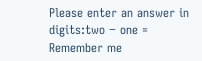Please enter an answer in digits:two − one =
Remember me